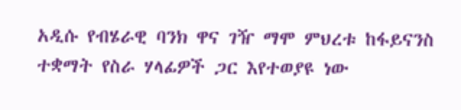አዲሱ የብሄራዊ ባንክ ዋና ገዥ ማሞ ምህረቱ ከፋይናንስ ተቋማት የስራ ሃላፊዎች ጋር እየተወያዩ ነው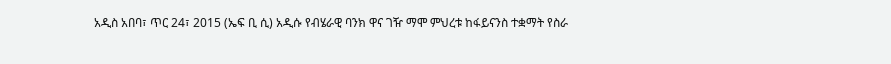አዲስ አበባ፣ ጥር 24፣ 2015 (ኤፍ ቢ ሲ) አዲሱ የብሄራዊ ባንክ ዋና ገዥ ማሞ ምህረቱ ከፋይናንስ ተቋማት የስራ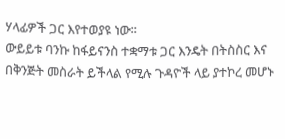ሃላፊዎች ጋር እየተወያዩ ነው፡፡
ውይይቱ ባንኩ ከፋይናንስ ተቋማቱ ጋር እንዴት በትስስር እና በቅንጅት መስራት ይችላል የሚሉ ጉዳዮች ላይ ያተኮረ መሆኑ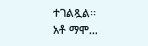ተገልጿል፡፡
አቶ ማሞ…